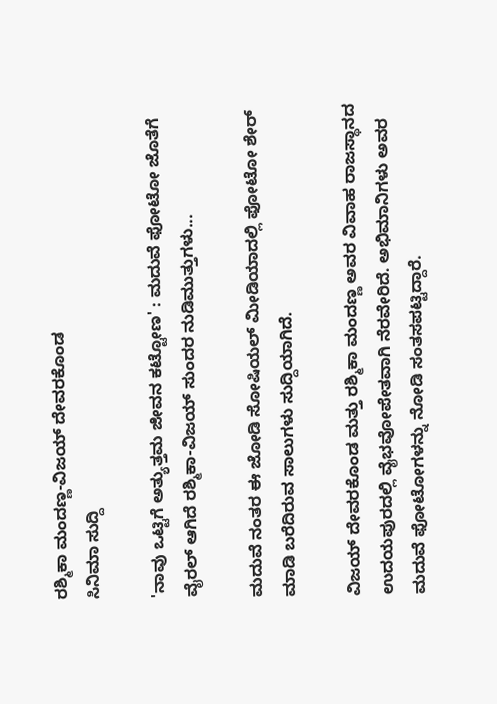ರಶ್ಮಿಕಾ ಮಂದಣ್ಣ-ವಿಜಯ್ ದೇವರಕೊಂಡ
ಸಿನಿಮಾ ಸುದ್ದಿ

'ನಾವು ಒಟ್ಟಿಗೆ ಅತ್ಯುತ್ತಮ ಜೀವನ ಕಟ್ಟೋಣ' : ಮದುವೆ ಫೋಟೋ ಜೊತೆಗೆ ವೈರಲ್ ಆಗಿದೆ ರಶ್ಮಿಕಾ-ವಿಜಯ್ ಸುಂದರ ನುಡಿಮುತ್ತುಗಳು...

ಮದುವೆ ನಂತರ ಈ ಜೋಡಿ ಸೋಷಿಯಲ್ ಮೀಡಿಯಾದಲ್ಲಿ ಫೋಟೋ ಶೇರ್ ಮಾಡಿ ಬರೆದಿರುವ ಸಾಲುಗಳು ಸುದ್ದಿಯಾಗಿದೆ.

ವಿಜಯ್ ದೇವರಕೊಂಡ ಮತ್ತು ರಶ್ಮಿಕಾ ಮಂದಣ್ಣ ಅವರ ವಿವಾಹ ರಾಜಸ್ಥಾನದ ಉದಯಪುರದಲ್ಲಿ ವೈಭವೋಪೇತವಾಗಿ ನೆರವೇರಿದೆ. ಅಭಿಮಾನಿಗಳು ಅವರ ಮದುವೆ ಫೋಟೋಗಳನ್ನು ನೋಡಿ ಸಂತಸಪಟ್ಟಿದ್ದಾರೆ.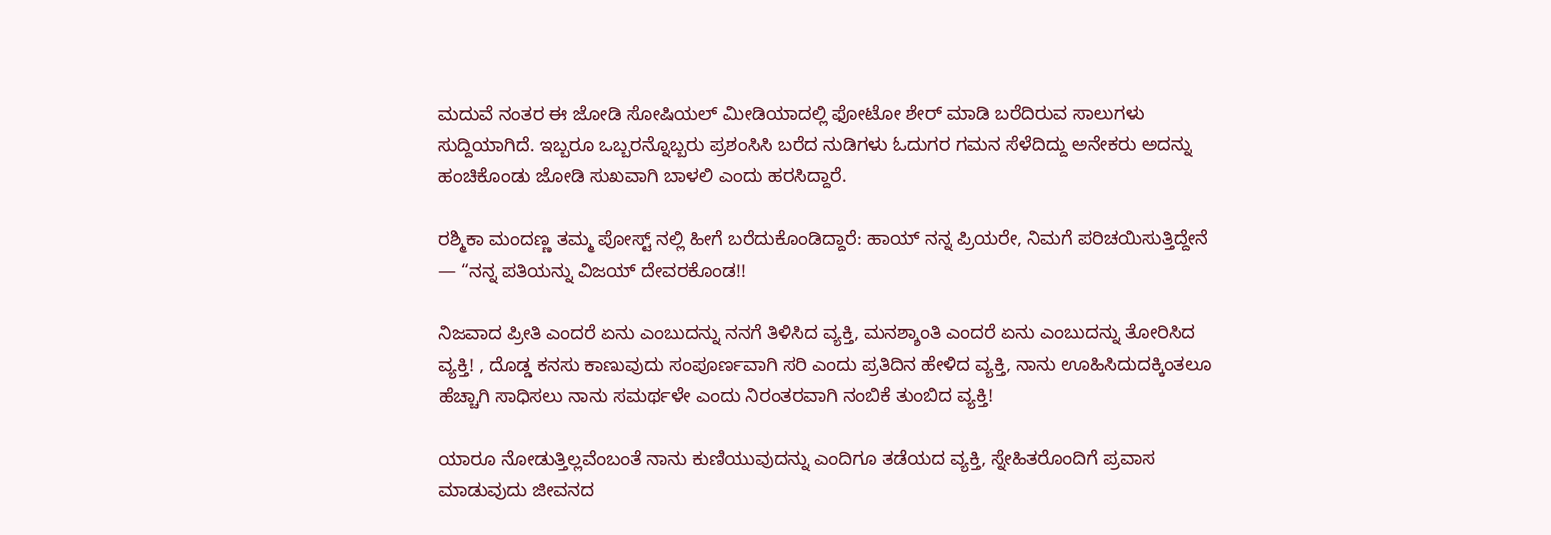ಮದುವೆ ನಂತರ ಈ ಜೋಡಿ ಸೋಷಿಯಲ್ ಮೀಡಿಯಾದಲ್ಲಿ ಫೋಟೋ ಶೇರ್ ಮಾಡಿ ಬರೆದಿರುವ ಸಾಲುಗಳು ಸುದ್ದಿಯಾಗಿದೆ. ಇಬ್ಬರೂ ಒಬ್ಬರನ್ನೊಬ್ಬರು ಪ್ರಶಂಸಿಸಿ ಬರೆದ ನುಡಿಗಳು ಓದುಗರ ಗಮನ ಸೆಳೆದಿದ್ದು ಅನೇಕರು ಅದನ್ನು ಹಂಚಿಕೊಂಡು ಜೋಡಿ ಸುಖವಾಗಿ ಬಾಳಲಿ ಎಂದು ಹರಸಿದ್ದಾರೆ.

ರಶ್ಮಿಕಾ ಮಂದಣ್ಣ ತಮ್ಮ ಪೋಸ್ಟ್ ನಲ್ಲಿ ಹೀಗೆ ಬರೆದುಕೊಂಡಿದ್ದಾರೆ: ಹಾಯ್ ನನ್ನ ಪ್ರಿಯರೇ, ನಿಮಗೆ ಪರಿಚಯಿಸುತ್ತಿದ್ದೇನೆ — “ನನ್ನ ಪತಿಯನ್ನು ವಿಜಯ್ ದೇವರಕೊಂಡ!!

ನಿಜವಾದ ಪ್ರೀತಿ ಎಂದರೆ ಏನು ಎಂಬುದನ್ನು ನನಗೆ ತಿಳಿಸಿದ ವ್ಯಕ್ತಿ, ಮನಶ್ಶಾಂತಿ ಎಂದರೆ ಏನು ಎಂಬುದನ್ನು ತೋರಿಸಿದ ವ್ಯಕ್ತಿ! , ದೊಡ್ಡ ಕನಸು ಕಾಣುವುದು ಸಂಪೂರ್ಣವಾಗಿ ಸರಿ ಎಂದು ಪ್ರತಿದಿನ ಹೇಳಿದ ವ್ಯಕ್ತಿ, ನಾನು ಊಹಿಸಿದುದಕ್ಕಿಂತಲೂ ಹೆಚ್ಚಾಗಿ ಸಾಧಿಸಲು ನಾನು ಸಮರ್ಥಳೇ ಎಂದು ನಿರಂತರವಾಗಿ ನಂಬಿಕೆ ತುಂಬಿದ ವ್ಯಕ್ತಿ!

ಯಾರೂ ನೋಡುತ್ತಿಲ್ಲವೆಂಬಂತೆ ನಾನು ಕುಣಿಯುವುದನ್ನು ಎಂದಿಗೂ ತಡೆಯದ ವ್ಯಕ್ತಿ, ಸ್ನೇಹಿತರೊಂದಿಗೆ ಪ್ರವಾಸ ಮಾಡುವುದು ಜೀವನದ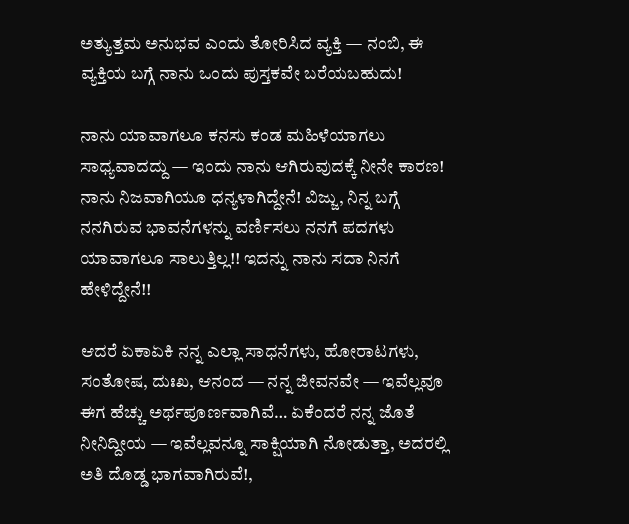ಅತ್ಯುತ್ತಮ ಅನುಭವ ಎಂದು ತೋರಿಸಿದ ವ್ಯಕ್ತಿ — ನಂಬಿ, ಈ ವ್ಯಕ್ತಿಯ ಬಗ್ಗೆ ನಾನು ಒಂದು ಪುಸ್ತಕವೇ ಬರೆಯಬಹುದು!

ನಾನು ಯಾವಾಗಲೂ ಕನಸು ಕಂಡ ಮಹಿಳೆಯಾಗಲು ಸಾಧ್ಯವಾದದ್ದು — ಇಂದು ನಾನು ಆಗಿರುವುದಕ್ಕೆ ನೀನೇ ಕಾರಣ! ನಾನು ನಿಜವಾಗಿಯೂ ಧನ್ಯಳಾಗಿದ್ದೇನೆ! ವಿಜ್ಜು, ನಿನ್ನ ಬಗ್ಗೆ ನನಗಿರುವ ಭಾವನೆಗಳನ್ನು ವರ್ಣಿಸಲು ನನಗೆ ಪದಗಳು ಯಾವಾಗಲೂ ಸಾಲುತ್ತಿಲ್ಲ!! ಇದನ್ನು ನಾನು ಸದಾ ನಿನಗೆ ಹೇಳಿದ್ದೇನೆ!!

ಆದರೆ ಏಕಾಏಕಿ ನನ್ನ ಎಲ್ಲಾ ಸಾಧನೆಗಳು, ಹೋರಾಟಗಳು, ಸಂತೋಷ, ದುಃಖ, ಆನಂದ — ನನ್ನ ಜೀವನವೇ — ಇವೆಲ್ಲವೂ ಈಗ ಹೆಚ್ಚು ಅರ್ಥಪೂರ್ಣವಾಗಿವೆ… ಏಕೆಂದರೆ ನನ್ನ ಜೊತೆ ನೀನಿದ್ದೀಯ — ಇವೆಲ್ಲವನ್ನೂ ಸಾಕ್ಷಿಯಾಗಿ ನೋಡುತ್ತಾ, ಅದರಲ್ಲಿ ಅತಿ ದೊಡ್ಡ ಭಾಗವಾಗಿರುವೆ!,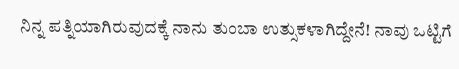ನಿನ್ನ ಪತ್ನಿಯಾಗಿರುವುದಕ್ಕೆ ನಾನು ತುಂಬಾ ಉತ್ಸುಕಳಾಗಿದ್ದೇನೆ! ನಾವು ಒಟ್ಟಿಗೆ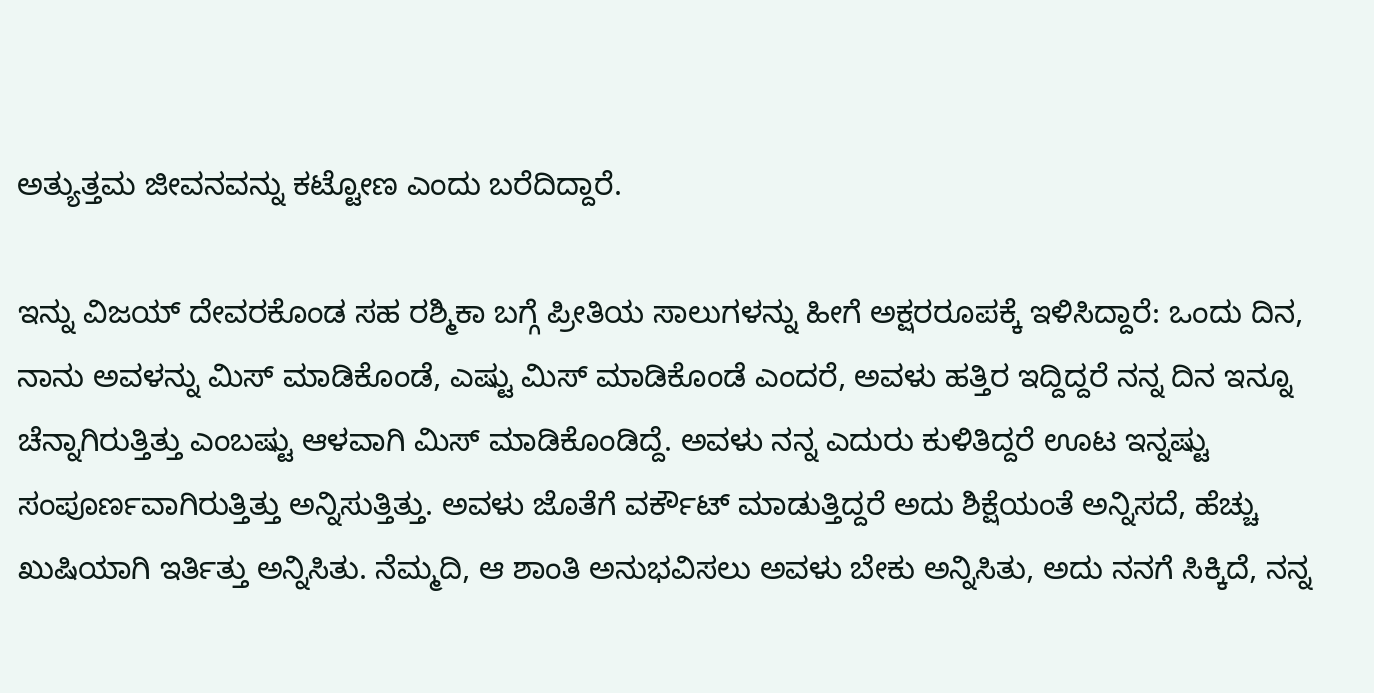ಅತ್ಯುತ್ತಮ ಜೀವನವನ್ನು ಕಟ್ಟೋಣ ಎಂದು ಬರೆದಿದ್ದಾರೆ.

ಇನ್ನು ವಿಜಯ್ ದೇವರಕೊಂಡ ಸಹ ರಶ್ಮಿಕಾ ಬಗ್ಗೆ ಪ್ರೀತಿಯ ಸಾಲುಗಳನ್ನು ಹೀಗೆ ಅಕ್ಷರರೂಪಕ್ಕೆ ಇಳಿಸಿದ್ದಾರೆ: ಒಂದು ದಿನ, ನಾನು ಅವಳನ್ನು ಮಿಸ್ ಮಾಡಿಕೊಂಡೆ, ಎಷ್ಟು ಮಿಸ್ ಮಾಡಿಕೊಂಡೆ ಎಂದರೆ, ಅವಳು ಹತ್ತಿರ ಇದ್ದಿದ್ದರೆ ನನ್ನ ದಿನ ಇನ್ನೂ ಚೆನ್ನಾಗಿರುತ್ತಿತ್ತು ಎಂಬಷ್ಟು ಆಳವಾಗಿ ಮಿಸ್ ಮಾಡಿಕೊಂಡಿದ್ದೆ. ಅವಳು ನನ್ನ ಎದುರು ಕುಳಿತಿದ್ದರೆ ಊಟ ಇನ್ನಷ್ಟು ಸಂಪೂರ್ಣವಾಗಿರುತ್ತಿತ್ತು ಅನ್ನಿಸುತ್ತಿತ್ತು. ಅವಳು ಜೊತೆಗೆ ವರ್ಕೌಟ್ ಮಾಡುತ್ತಿದ್ದರೆ ಅದು ಶಿಕ್ಷೆಯಂತೆ ಅನ್ನಿಸದೆ, ಹೆಚ್ಚು ಖುಷಿಯಾಗಿ ಇರ್ತಿತ್ತು ಅನ್ನಿಸಿತು. ನೆಮ್ಮದಿ, ಆ ಶಾಂತಿ ಅನುಭವಿಸಲು ಅವಳು ಬೇಕು ಅನ್ನಿಸಿತು, ಅದು ನನಗೆ ಸಿಕ್ಕಿದೆ, ನನ್ನ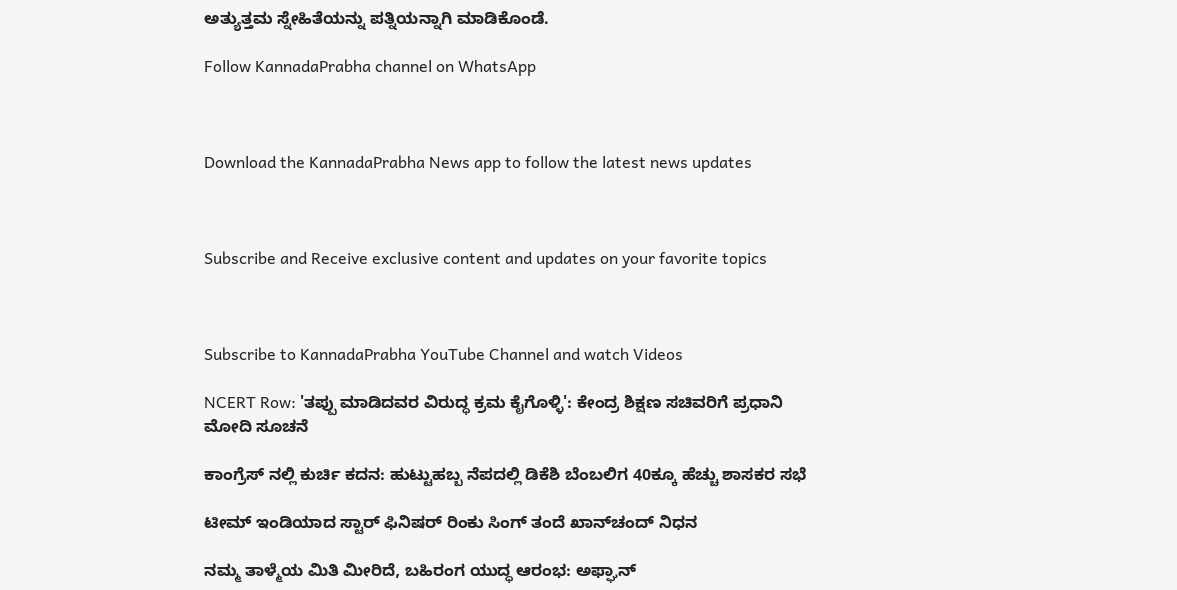ಅತ್ಯುತ್ತಮ ಸ್ನೇಹಿತೆಯನ್ನು ಪತ್ನಿಯನ್ನಾಗಿ ಮಾಡಿಕೊಂಡೆ.

Follow KannadaPrabha channel on WhatsApp



Download the KannadaPrabha News app to follow the latest news updates



Subscribe and Receive exclusive content and updates on your favorite topics



Subscribe to KannadaPrabha YouTube Channel and watch Videos

NCERT Row: 'ತಪ್ಪು ಮಾಡಿದವರ ವಿರುದ್ಧ ಕ್ರಮ ಕೈಗೊಳ್ಳಿ': ಕೇಂದ್ರ ಶಿಕ್ಷಣ ಸಚಿವರಿಗೆ ಪ್ರಧಾನಿ ಮೋದಿ ಸೂಚನೆ

ಕಾಂಗ್ರೆಸ್ ನಲ್ಲಿ ಕುರ್ಚಿ ಕದನ: ಹುಟ್ಟುಹಬ್ಬ ನೆಪದಲ್ಲಿ ಡಿಕೆಶಿ ಬೆಂಬಲಿಗ 40ಕ್ಕೂ ಹೆಚ್ಚು ಶಾಸಕರ ಸಭೆ

ಟೀಮ್ ಇಂಡಿಯಾದ ಸ್ಟಾರ್ ಫಿನಿಷರ್ ರಿಂಕು ಸಿಂಗ್ ತಂದೆ ಖಾನ್‌ಚಂದ್‌ ನಿಧನ

ನಮ್ಮ ತಾಳ್ಮೆಯ ಮಿತಿ ಮೀರಿದೆ, ಬಹಿರಂಗ ಯುದ್ಧ ಆರಂಭ: ಅಫ್ಘಾನ್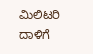ಮಿಲಿಟರಿ ದಾಳಿಗೆ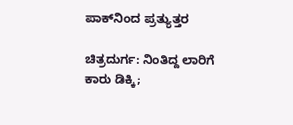ಪಾಕ್‌ನಿಂದ ಪ್ರತ್ಯುತ್ತರ

ಚಿತ್ರದುರ್ಗ: ನಿಂತಿದ್ದ ಲಾರಿಗೆ ಕಾರು ಡಿಕ್ಕಿ;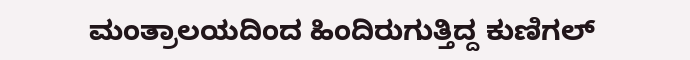ಮಂತ್ರಾಲಯದಿಂದ ಹಿಂದಿರುಗುತ್ತಿದ್ದ ಕುಣಿಗಲ್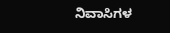ನಿವಾಸಿಗಳ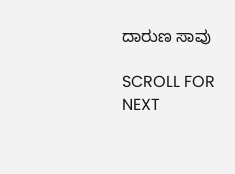ದಾರುಣ ಸಾವು

SCROLL FOR NEXT